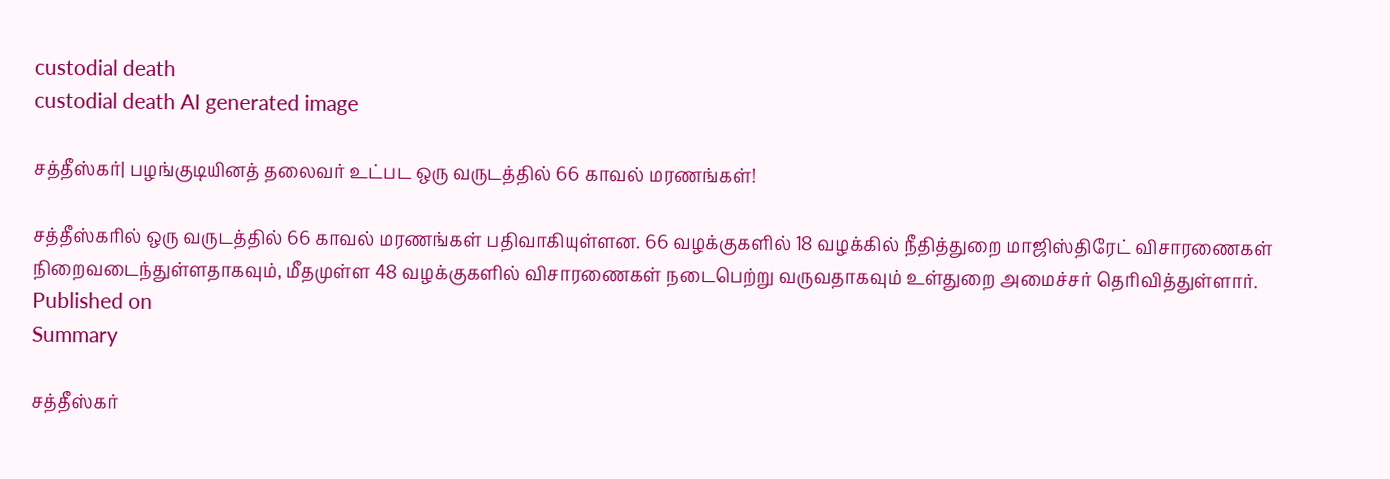custodial death
custodial death AI generated image

சத்தீஸ்கர்| பழங்குடியினத் தலைவர் உட்பட ஒரு வருடத்தில் 66 காவல் மரணங்கள்!

சத்தீஸ்கரில் ஒரு வருடத்தில் 66 காவல் மரணங்கள் பதிவாகியுள்ளன. 66 வழக்குகளில் 18 வழக்கில் நீதித்துறை மாஜிஸ்திரேட் விசாரணைகள் நிறைவடைந்துள்ளதாகவும், மீதமுள்ள 48 வழக்குகளில் விசாரணைகள் நடைபெற்று வருவதாகவும் உள்துறை அமைச்சர் தெரிவித்துள்ளார்.
Published on
Summary

சத்தீஸ்கர்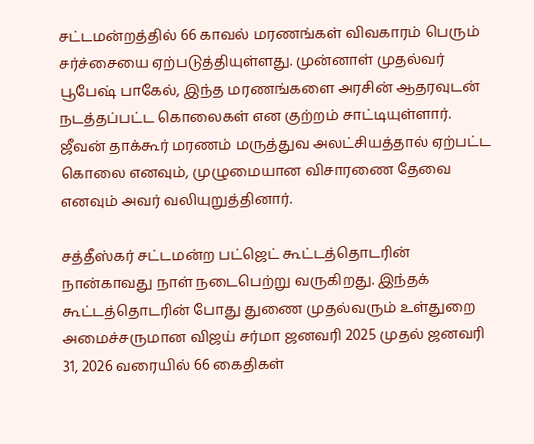சட்டமன்றத்தில் 66 காவல் மரணங்கள் விவகாரம் பெரும் சர்ச்சையை ஏற்படுத்தியுள்ளது. முன்னாள் முதல்வர் பூபேஷ் பாகேல், இந்த மரணங்களை அரசின் ஆதரவுடன் நடத்தப்பட்ட கொலைகள் என குற்றம் சாட்டியுள்ளார். ஜீவன் தாக்கூர் மரணம் மருத்துவ அலட்சியத்தால் ஏற்பட்ட கொலை எனவும், முழுமையான விசாரணை தேவை எனவும் அவர் வலியுறுத்தினார்.

சத்தீஸ்கர் சட்டமன்ற பட்ஜெட் கூட்டத்தொடரின் நான்காவது நாள் நடைபெற்று வருகிறது. இந்தக் கூட்டத்தொடரின் போது துணை முதல்வரும் உள்துறை அமைச்சருமான விஜய் சர்மா ஜனவரி 2025 முதல் ஜனவரி 31, 2026 வரையில் 66 கைதிகள்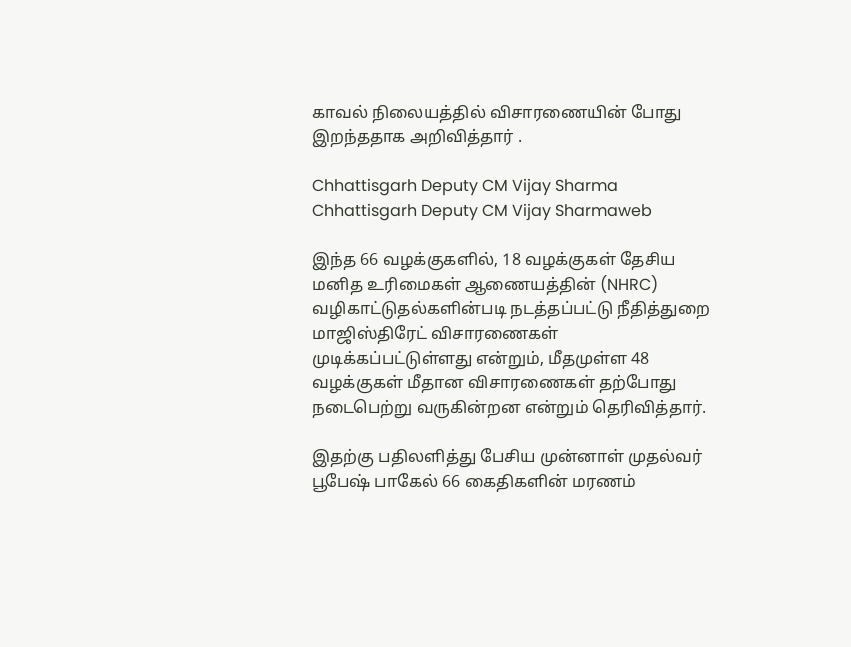காவல் நிலையத்தில் விசாரணையின் போது இறந்ததாக அறிவித்தார் .

Chhattisgarh Deputy CM Vijay Sharma
Chhattisgarh Deputy CM Vijay Sharmaweb

இந்த 66 வழக்குகளில், 18 வழக்குகள் தேசிய மனித உரிமைகள் ஆணையத்தின் (NHRC) வழிகாட்டுதல்களின்படி நடத்தப்பட்டு நீதித்துறை மாஜிஸ்திரேட் விசாரணைகள் முடிக்கப்பட்டுள்ளது என்றும், மீதமுள்ள 48 வழக்குகள் மீதான விசாரணைகள் தற்போது நடைபெற்று வருகின்றன என்றும் தெரிவித்தார்.

இதற்கு பதிலளித்து பேசிய முன்னாள் முதல்வர் பூபேஷ் பாகேல் 66 கைதிகளின் மரணம்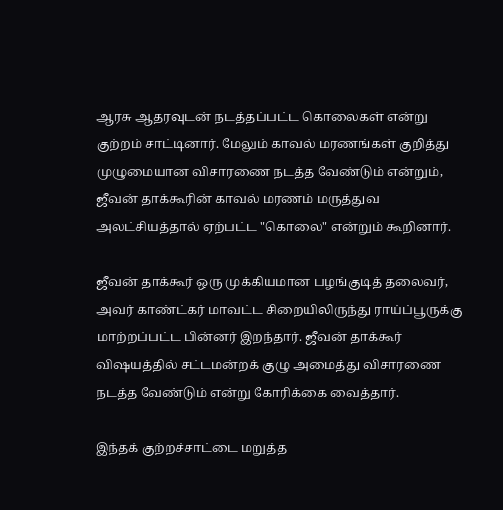ஆரசு ஆதரவுடன் நடத்தப்பட்ட கொலைகள் என்று குற்றம் சாட்டினார். மேலும் காவல் மரணங்கள் குறித்து முழுமையான விசாரணை நடத்த வேண்டும் என்றும், ஜீவன் தாக்கூரின் காவல் மரணம் மருத்துவ அலட்சியத்தால் ஏற்பட்ட "கொலை" என்றும் கூறினார்.

ஜீவன் தாக்கூர் ஒரு முக்கியமான பழங்குடித் தலைவர், அவர் காண்ட்கர் மாவட்ட சிறையிலிருந்து ராய்ப்பூருக்கு மாற்றப்பட்ட பின்னர் இறந்தார். ஜீவன் தாக்கூர் விஷயத்தில் சட்டமன்றக் குழு அமைத்து விசாரணை நடத்த வேண்டும் என்று கோரிக்கை வைத்தார்.

இந்தக் குற்றச்சாட்டை மறுத்த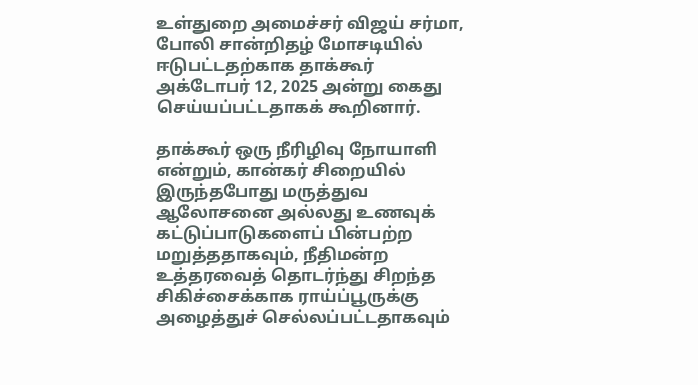உள்துறை அமைச்சர் விஜய் சர்மா, போலி சான்றிதழ் மோசடியில் ஈடுபட்டதற்காக தாக்கூர் அக்டோபர் 12, 2025 அன்று கைது செய்யப்பட்டதாகக் கூறினார்.

தாக்கூர் ஒரு நீரிழிவு நோயாளி என்றும், கான்கர் சிறையில் இருந்தபோது மருத்துவ ஆலோசனை அல்லது உணவுக் கட்டுப்பாடுகளைப் பின்பற்ற மறுத்ததாகவும், நீதிமன்ற உத்தரவைத் தொடர்ந்து சிறந்த சிகிச்சைக்காக ராய்ப்பூருக்கு அழைத்துச் செல்லப்பட்டதாகவும்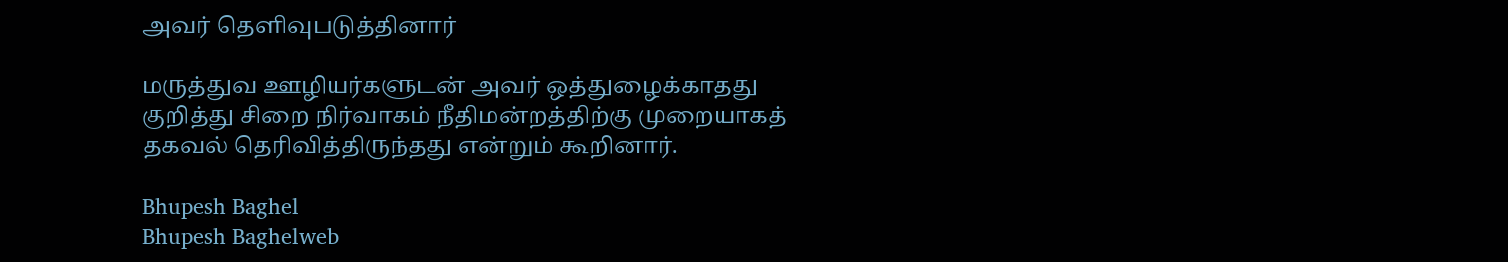அவர் தெளிவுபடுத்தினார்

மருத்துவ ஊழியர்களுடன் அவர் ஒத்துழைக்காதது குறித்து சிறை நிர்வாகம் நீதிமன்றத்திற்கு முறையாகத் தகவல் தெரிவித்திருந்தது என்றும் கூறினார்.

Bhupesh Baghel
Bhupesh Baghelweb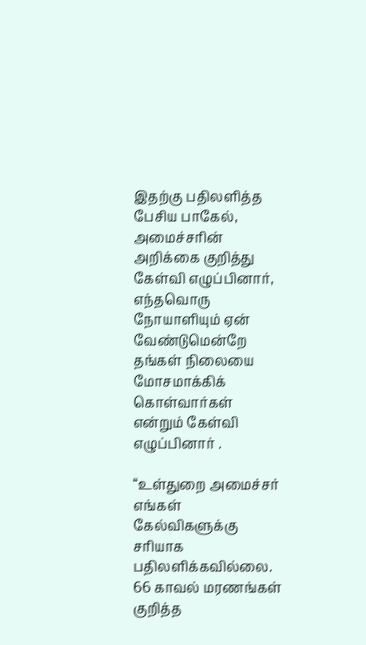இதற்கு பதிலளித்த பேசிய பாகேல், அமைச்சரின் அறிக்கை குறித்து கேள்வி எழுப்பினார், எந்தவொரு நோயாளியும் ஏன் வேண்டுமென்றே தங்கள் நிலையை மோசமாக்கிக் கொள்வார்கள் என்றும் கேள்வி எழுப்பினார் .

“உள்துறை அமைச்சர் எங்கள் கேல்விகளுக்கு சரியாக பதிலளிக்கவில்லை. 66 காவல் மரணங்கள் குறித்த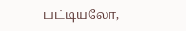பட்டியலோ,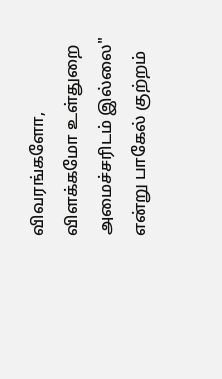விவரங்களோ, விளக்கமோ உள்துறை அமைச்சரிடம் இல்லை" என்று பாகேல் குற்றம்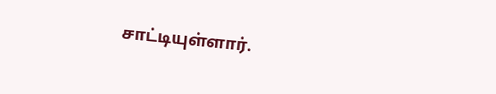சாட்டியுள்ளார்.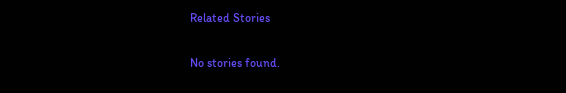Related Stories

No stories found.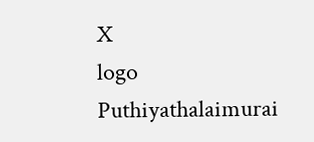X
logo
Puthiyathalaimurai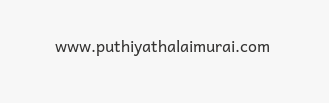www.puthiyathalaimurai.com